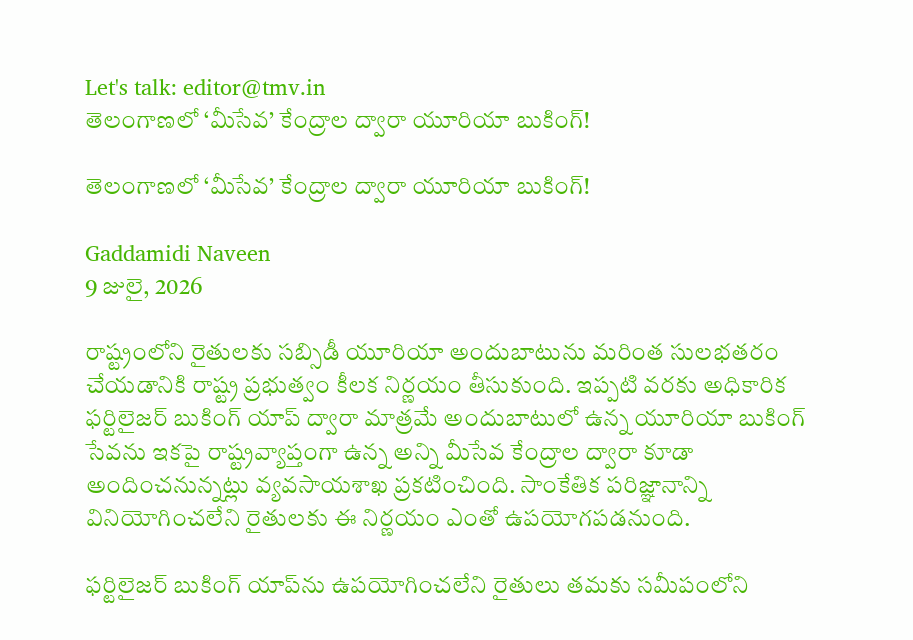Let's talk: editor@tmv.in
తెలంగాణ‌లో ‘మీసేవ’ కేంద్రాల ద్వారా యూరియా బుకింగ్!

తెలంగాణ‌లో ‘మీసేవ’ కేంద్రాల ద్వారా యూరియా బుకింగ్!

Gaddamidi Naveen
9 జులై, 2026

రాష్ట్రంలోని రైతులకు సబ్సిడీ యూరియా అందుబాటును మరింత సులభతరం చేయడానికి రాష్ట్ర ప్రభుత్వం కీలక నిర్ణయం తీసుకుంది. ఇప్పటి వరకు అధికారిక ఫర్టిలైజర్ బుకింగ్ యాప్ ద్వారా మాత్రమే అందుబాటులో ఉన్న యూరియా బుకింగ్ సేవను ఇకపై రాష్ట్రవ్యాప్తంగా ఉన్న అన్ని మీసేవ కేంద్రాల ద్వారా కూడా అందించనున్నట్లు వ్యవసాయశాఖ ప్రకటించింది. సాంకేతిక పరిజ్ఞానాన్ని వినియోగించలేని రైతులకు ఈ నిర్ణయం ఎంతో ఉపయోగపడనుంది.

ఫర్టిలైజర్ బుకింగ్ యాప్‌ను ఉపయోగించలేని రైతులు తమకు సమీపంలోని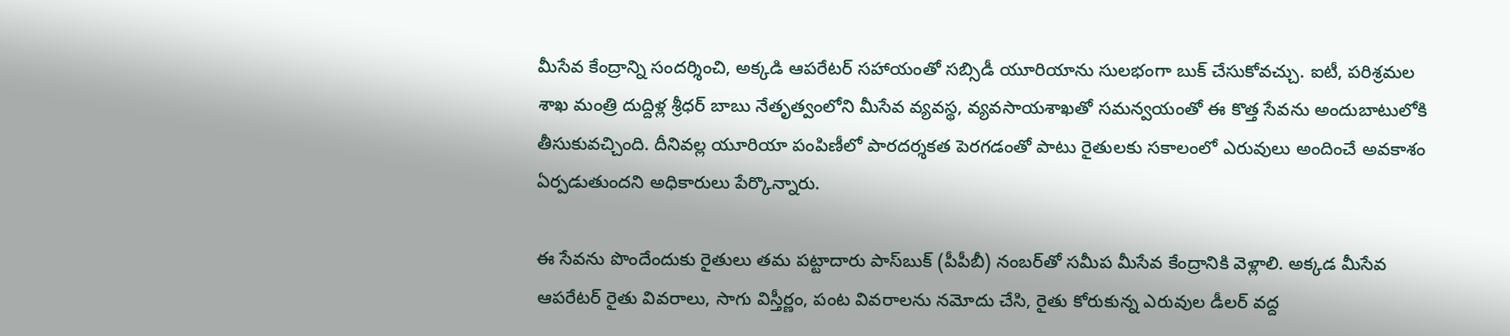మీసేవ కేంద్రాన్ని సందర్శించి, అక్కడి ఆపరేటర్ సహాయంతో సబ్సిడీ యూరియాను సులభంగా బుక్ చేసుకోవచ్చు. ఐటీ, పరిశ్రమల శాఖ మంత్రి దుద్దిళ్ల శ్రీధర్ బాబు నేతృత్వంలోని మీసేవ వ్యవస్థ, వ్యవసాయశాఖతో సమన్వయంతో ఈ కొత్త సేవను అందుబాటులోకి తీసుకువచ్చింది. దీనివల్ల యూరియా పంపిణీలో పారదర్శకత పెరగడంతో పాటు రైతులకు సకాలంలో ఎరువులు అందించే అవకాశం ఏర్పడుతుందని అధికారులు పేర్కొన్నారు.

ఈ సేవను పొందేందుకు రైతులు తమ పట్టాదారు పాస్‌బుక్ (పీపీబీ) నంబర్‌తో సమీప మీసేవ కేంద్రానికి వెళ్లాలి. అక్కడ మీసేవ ఆపరేటర్ రైతు వివరాలు, సాగు విస్తీర్ణం, పంట వివరాలను నమోదు చేసి, రైతు కోరుకున్న ఎరువుల డీలర్ వద్ద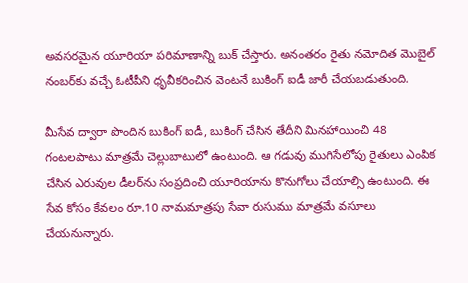అవసరమైన యూరియా పరిమాణాన్ని బుక్ చేస్తారు. అనంతరం రైతు నమోదిత మొబైల్ నంబర్‌కు వచ్చే ఓటీపీని ధృవీకరించిన వెంటనే బుకింగ్ ఐడీ జారీ చేయబడుతుంది.

మీసేవ ద్వారా పొందిన బుకింగ్ ఐడీ, బుకింగ్ చేసిన తేదీని మినహాయించి 48 గంటలపాటు మాత్రమే చెల్లుబాటులో ఉంటుంది. ఆ గడువు ముగిసేలోపు రైతులు ఎంపిక చేసిన ఎరువుల డీలర్‌ను సంప్రదించి యూరియాను కొనుగోలు చేయాల్సి ఉంటుంది. ఈ సేవ కోసం కేవలం రూ.10 నామమాత్రపు సేవా రుసుము మాత్రమే వసూలు చేయనున్నారు.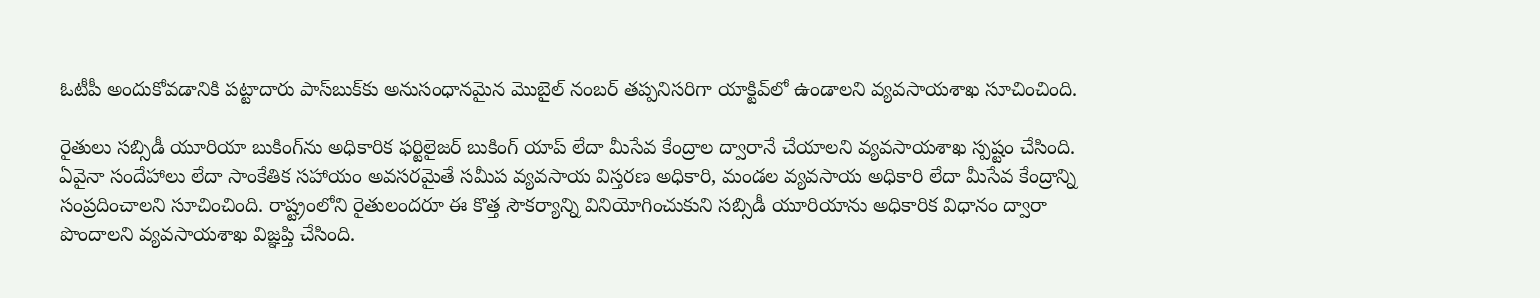ఓటీపీ అందుకోవడానికి పట్టాదారు పాస్‌బుక్‌కు అనుసంధానమైన మొబైల్ నంబర్ తప్పనిసరిగా యాక్టివ్‌లో ఉండాలని వ్యవసాయశాఖ సూచించింది.

రైతులు సబ్సిడీ యూరియా బుకింగ్‌ను అధికారిక ఫర్టిలైజర్ బుకింగ్ యాప్ లేదా మీసేవ కేంద్రాల ద్వారానే చేయాలని వ్యవసాయశాఖ స్పష్టం చేసింది. ఏవైనా సందేహాలు లేదా సాంకేతిక సహాయం అవసరమైతే సమీప వ్యవసాయ విస్తరణ అధికారి, మండల వ్యవసాయ అధికారి లేదా మీసేవ కేంద్రాన్ని సంప్రదించాలని సూచించింది. రాష్ట్రంలోని రైతులందరూ ఈ కొత్త సౌకర్యాన్ని వినియోగించుకుని సబ్సిడీ యూరియాను అధికారిక విధానం ద్వారా పొందాలని వ్యవసాయశాఖ విజ్ఞప్తి చేసింది.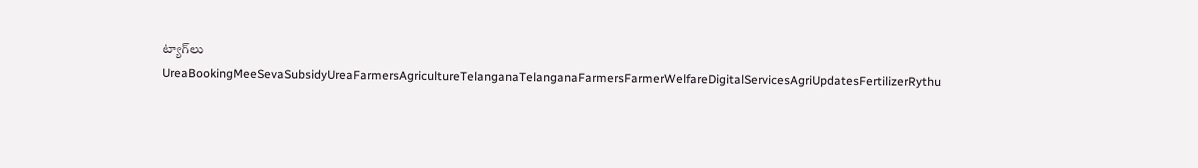ట్యాగ్‌లు
UreaBookingMeeSevaSubsidyUreaFarmersAgricultureTelanganaTelanganaFarmersFarmerWelfareDigitalServicesAgriUpdatesFertilizerRythu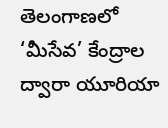తెలంగాణ‌లో ‘మీసేవ’ కేంద్రాల ద్వారా యూరియా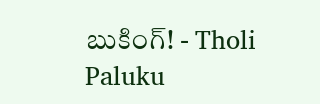బుకింగ్! - Tholi Paluku